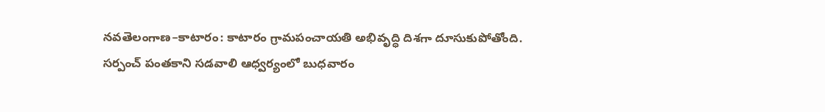నవతెలంగాణ–కాటారం: కాటారం గ్రామపంచాయతి అభివృద్ధి దిశగా దూసుకుపోతోంది. సర్పంచ్ పంతకాని సడవాలి ఆధ్వర్యంలో బుధవారం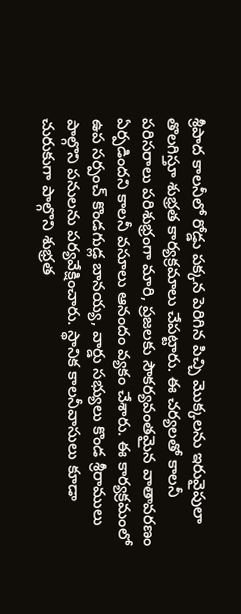శ్రీపాద కాలనీలో రోడ్డు పక్కన పెరిగిన పిచ్చి మొక్కలను ఇరువైపులా తొలగిస్తూ శుభ్రత కార్యక్రమాలు చేపట్టారు. ఈ చర్యలతో కాలనీ పరిసరాలు పరిశుభ్రంగా మారి, ప్రజలకు సౌకర్యవంతమైన వాతావరణం ఏర్పడిందని కాలనీ వసూలు ఆనందం వ్యకం చేశారు. ఈ కార్యక్రమంలో ఉప సర్పంచ్ కొండగుడ్ల బానయ్య, వార్డు సభ్యులు కొండ శ్రీరాములు పాల్గొని పనులను పర్యవేక్షించారు. స్థానిక కాలనీవాసులు కూడా చురుకుగా పాల్గొని శుభ్రత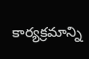కార్యక్రమాన్ని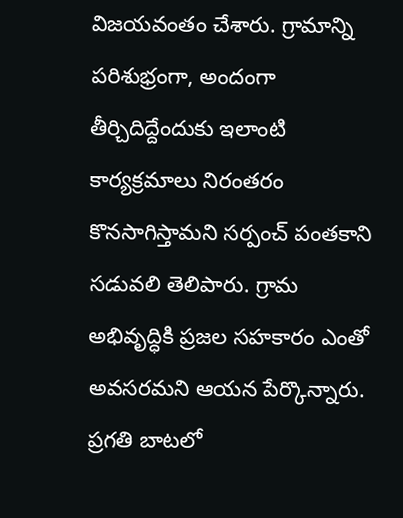విజయవంతం చేశారు. గ్రామాన్ని పరిశుభ్రంగా, అందంగా తీర్చిదిద్దేందుకు ఇలాంటి కార్యక్రమాలు నిరంతరం కొనసాగిస్తామని సర్పంచ్ పంతకాని సడువలి తెలిపారు. గ్రామ అభివృద్ధికి ప్రజల సహకారం ఎంతో అవసరమని ఆయన పేర్కొన్నారు.
ప్రగతి బాటలో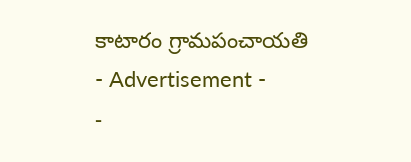కాటారం గ్రామపంచాయతి
- Advertisement -
-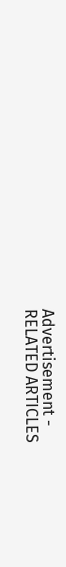Advertisement -
RELATED ARTICLES